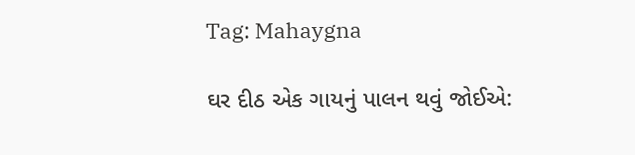Tag: Mahaygna

ઘર દીઠ એક ગાયનું પાલન થવું જોઈએ: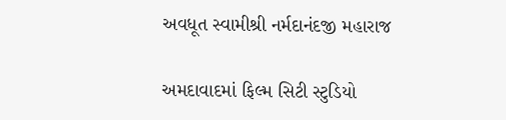અવધૂત સ્વામીશ્રી નર્મદાનંદજી મહારાજ

અમદાવાદમાં ફિલ્મ સિટી સ્ટુડિયો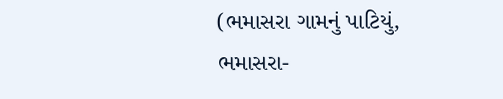(ભમાસરા ગામનું પાટિયું, ભમાસરા-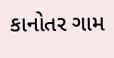કાનોતર ગામ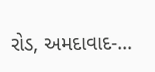રોડ, અમદાવાદ-…